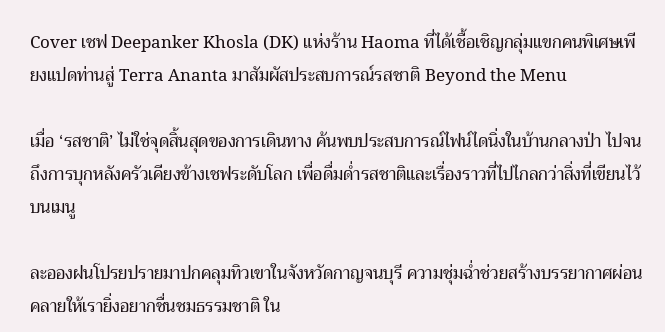Cover เชฟ Deepanker Khosla (DK) แห่งร้าน Haoma ที่ได้เชื้อเชิญกลุ่มแขกคนพิเศษเพียงแปดท่านสู่ Terra Ananta มาสัมผัสประสบการณ์รสชาติ Beyond the Menu

เมื่อ ‘รสชาติ’ ไม่ใช่จุดสิ้นสุดของการเดินทาง ค้นพบประสบการณ์ไฟน์ไดนิ่งในบ้านกลางป่า ไปจนถึงการบุกหลังครัวเคียงข้างเชฟระดับโลก เพื่อดื่มด่ำรสชาติและเรื่องราวที่ไปไกลกว่าสิ่งที่เขียนไว้บนเมนู

ละอองฝนโปรยปรายมาปกคลุมทิวเขาในจังหวัดกาญจนบุรี ความชุ่มฉ่ำช่วยสร้างบรรยากาศผ่อนคลายให้เรายิ่งอยากชื่นชมธรรมชาติ ใน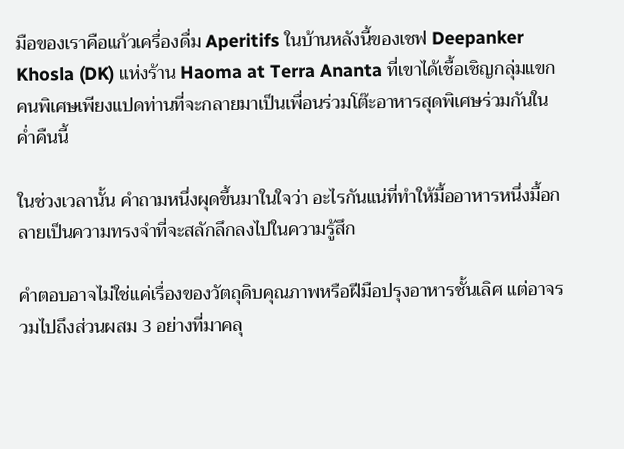มือของเราคือแก้วเครื่องดื่ม Aperitifs ในบ้านหลังนี้ของเชฟ Deepanker Khosla (DK) แห่งร้าน Haoma at Terra Ananta ที่เขาได้เชื้อเชิญกลุ่มแขกคนพิเศษเพียงแปดท่านที่จะกลายมาเป็นเพื่อนร่วมโต๊ะอาหารสุดพิเศษร่วมกันในค่ำคืนนี้

ในช่วงเวลานั้น คำถามหนึ่งผุดขึ้นมาในใจว่า อะไรกันแน่ที่ทำให้มื้ออาหารหนึ่งมื้อกลายเป็นความทรงจำที่จะสลักลึกลงไปในความรู้สึก

คำตอบอาจไม่ใช่แค่เรื่องของวัตถุดิบคุณภาพหรือฝีมือปรุงอาหารชั้นเลิศ แต่อาจรวมไปถึงส่วนผสม 3 อย่างที่มาคลุ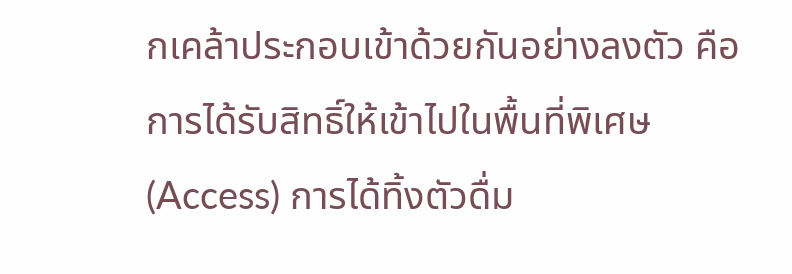กเคล้าประกอบเข้าด้วยกันอย่างลงตัว คือการได้รับสิทธิ์ให้เข้าไปในพื้นที่พิเศษ (Access) การได้ทิ้งตัวดื่ม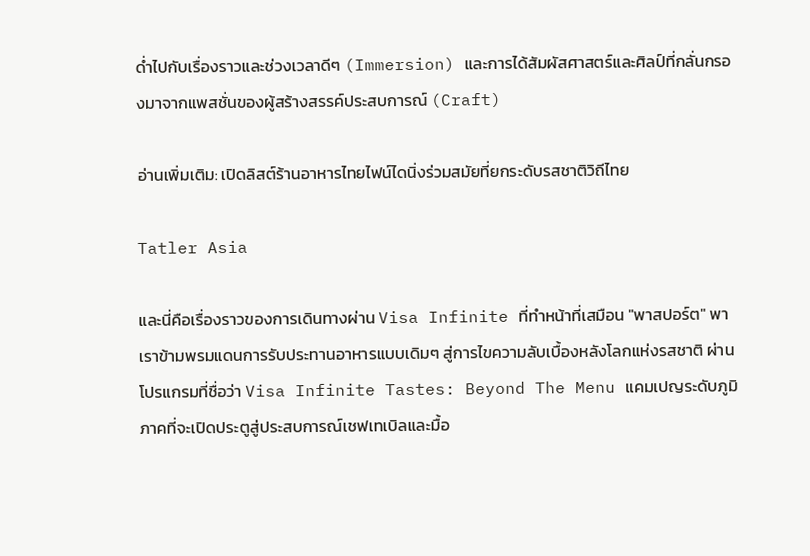ด่ำไปกับเรื่องราวและช่วงเวลาดีๆ (Immersion) และการได้สัมผัสศาสตร์และศิลป์ที่กลั่นกรองมาจากแพสชั่นของผู้สร้างสรรค์ประสบการณ์ (Craft)

อ่านเพิ่มเติม: เปิดลิสต์ร้านอาหารไทยไฟน์ไดนิ่งร่วมสมัยที่ยกระดับรสชาติวิถีไทย

Tatler Asia

และนี่คือเรื่องราวของการเดินทางผ่าน Visa Infinite ที่ทำหน้าที่เสมือน "พาสปอร์ต" พาเราข้ามพรมแดนการรับประทานอาหารแบบเดิมๆ สู่การไขความลับเบื้องหลังโลกแห่งรสชาติ ผ่านโปรแกรมที่ชื่อว่า Visa Infinite Tastes: Beyond The Menu แคมเปญระดับภูมิภาคที่จะเปิดประตูสู่ประสบการณ์เชฟเทเบิลและมื้อ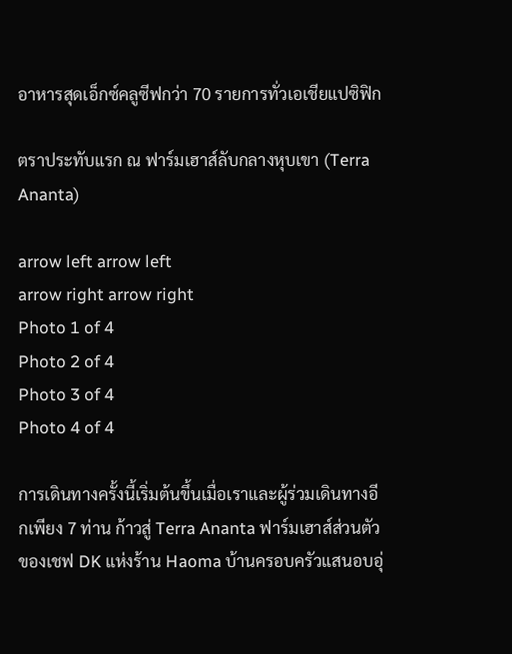อาหารสุดเอ็กซ์คลูซีฟกว่า 70 รายการทั่วเอเชียแปซิฟิก

ตราประทับแรก ณ ฟาร์มเฮาส์ลับกลางหุบเขา (Terra Ananta)

arrow left arrow left
arrow right arrow right
Photo 1 of 4
Photo 2 of 4
Photo 3 of 4
Photo 4 of 4

การเดินทางครั้งนี้เริ่มต้นขึ้นเมื่อเราและผู้ร่วมเดินทางอีกเพียง 7 ท่าน ก้าวสู่ Terra Ananta ฟาร์มเฮาส์ส่วนตัวของเชฟ DK แห่งร้าน Haoma บ้านครอบครัวแสนอบอุ่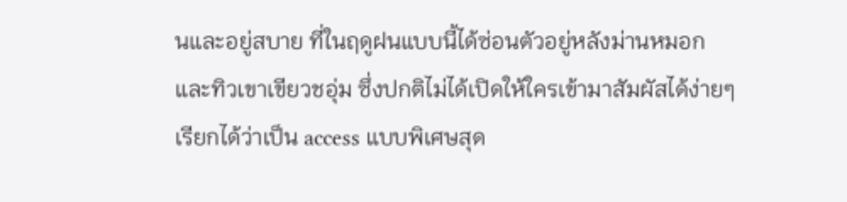นและอยู่สบาย ที่ในฤดูฝนแบบนี้ได้ซ่อนตัวอยู่หลังม่านหมอกและทิวเขาเขียวชอุ่ม ซึ่งปกติไม่ได้เปิดให้ใครเข้ามาสัมผัสได้ง่ายๆ เรียกได้ว่าเป็น access แบบพิเศษสุด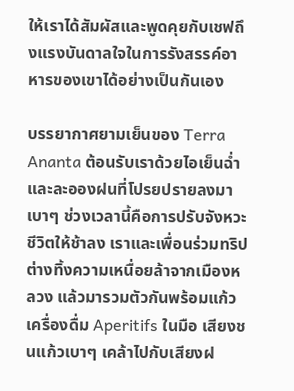ให้เราได้สัมผัสและพูดคุยกับเชฟถึงแรงบันดาลใจในการรังสรรค์อาหารของเขาได้อย่างเป็นกันเอง

บรรยากาศยามเย็นของ Terra Ananta ต้อนรับเราด้วยไอเย็นฉ่ำและละอองฝนที่โปรยปรายลงมาเบาๆ ช่วงเวลานี้คือการปรับจังหวะชีวิตให้ช้าลง เราและเพื่อนร่วมทริปต่างทิ้งความเหนื่อยล้าจากเมืองหลวง แล้วมารวมตัวกันพร้อมแก้วเครื่องดื่ม Aperitifs ในมือ เสียงชนแก้วเบาๆ เคล้าไปกับเสียงฝ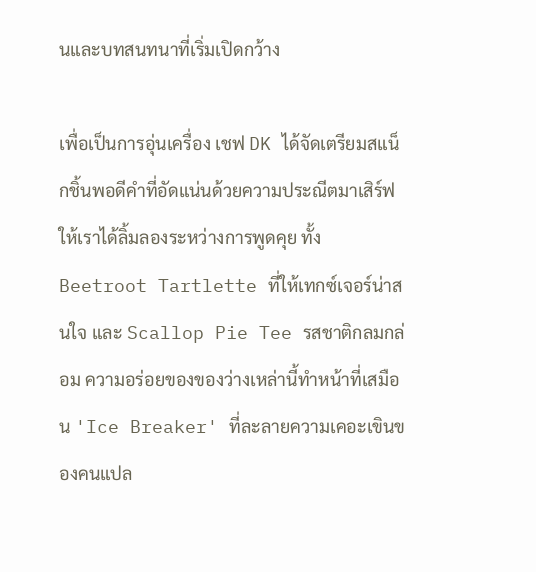นและบทสนทนาที่เริ่มเปิดกว้าง

เพื่อเป็นการอุ่นเครื่อง เชฟ DK ได้จัดเตรียมสแน็กชิ้นพอดีคำที่อัดแน่นด้วยความประณีตมาเสิร์ฟให้เราได้ลิ้มลองระหว่างการพูดคุย ทั้ง Beetroot Tartlette ที่ให้เทกซ์เจอร์น่าสนใจ และ Scallop Pie Tee รสชาติกลมกล่อม ความอร่อยของของว่างเหล่านี้ทำหน้าที่เสมือน 'Ice Breaker' ที่ละลายความเคอะเขินของคนแปล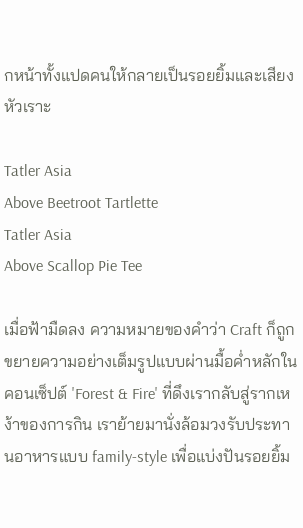กหน้าทั้งแปดคนให้กลายเป็นรอยยิ้มและเสียงหัวเราะ

Tatler Asia
Above Beetroot Tartlette
Tatler Asia
Above Scallop Pie Tee

เมื่อฟ้ามืดลง ความหมายของคำว่า Craft ก็ถูกขยายความอย่างเต็มรูปแบบผ่านมื้อค่ำหลักในคอนเซ็ปต์ 'Forest & Fire' ที่ดึงเรากลับสู่รากเหง้าของการกิน เราย้ายมานั่งล้อมวงรับประทานอาหารแบบ family-style เพื่อแบ่งปันรอยยิ้ม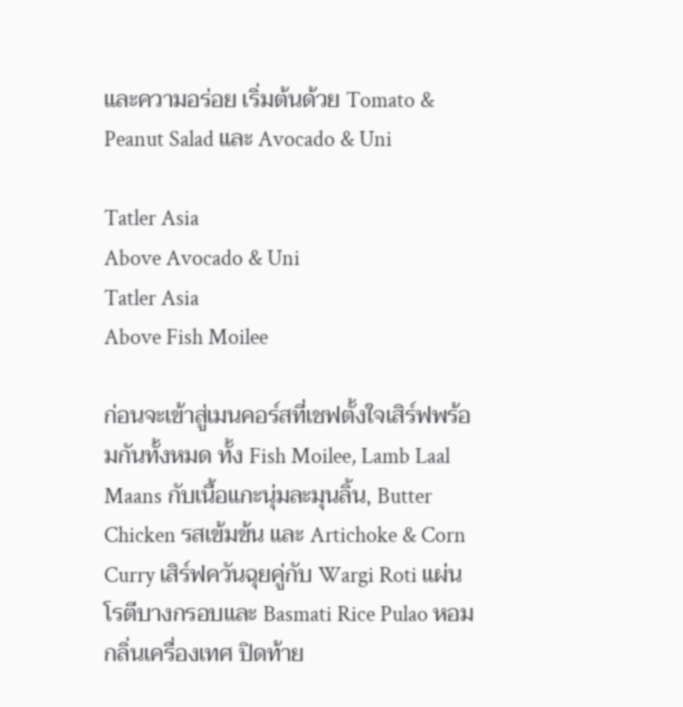และความอร่อย เริ่มต้นด้วย Tomato & Peanut Salad และ Avocado & Uni

Tatler Asia
Above Avocado & Uni
Tatler Asia
Above Fish Moilee

ก่อนจะเข้าสู่เมนคอร์สที่เชฟตั้งใจเสิร์ฟพร้อมกันทั้งหมด ทั้ง Fish Moilee, Lamb Laal Maans กับเนื้อแกะนุ่มละมุนลิ้น, Butter Chicken รสเข้มข้น และ Artichoke & Corn Curry เสิร์ฟควันฉุยคู่กับ Wargi Roti แผ่นโรตีบางกรอบและ Basmati Rice Pulao หอมกลิ่นเครื่องเทศ ปิดท้าย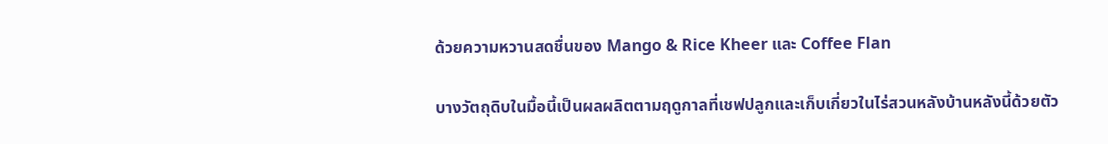ด้วยความหวานสดชื่นของ Mango & Rice Kheer และ Coffee Flan

บางวัตถุดิบในมื้อนี้เป็นผลผลิตตามฤดูกาลที่เชฟปลูกและเก็บเกี่ยวในไร่สวนหลังบ้านหลังนี้ด้วยตัว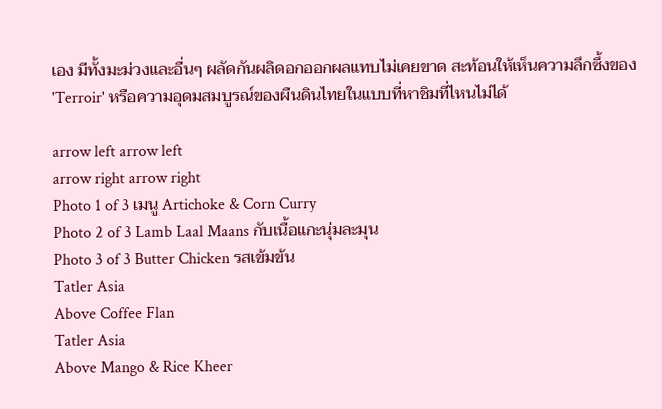เอง มีทั้งมะม่วงและอื่นๆ ผลัดกันผลิดอกออกผลแทบไม่เคยขาด สะท้อนให้เห็นความลึกซึ้งของ 'Terroir' หรือความอุดมสมบูรณ์ของผืนดินไทยในแบบที่หาชิมที่ไหนไม่ได้

arrow left arrow left
arrow right arrow right
Photo 1 of 3 เมนู Artichoke & Corn Curry
Photo 2 of 3 Lamb Laal Maans กับเนื้อแกะนุ่มละมุน
Photo 3 of 3 Butter Chicken รสเข้มข้น
Tatler Asia
Above Coffee Flan
Tatler Asia
Above Mango & Rice Kheer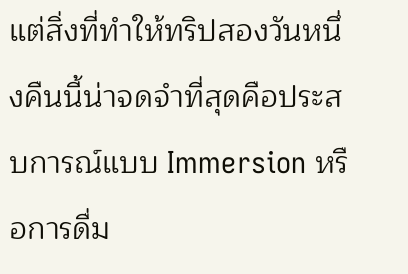แต่สิ่งที่ทำให้ทริปสองวันหนึ่งคืนนี้น่าจดจำที่สุดคือประสบการณ์แบบ Immersion หรือการดื่ม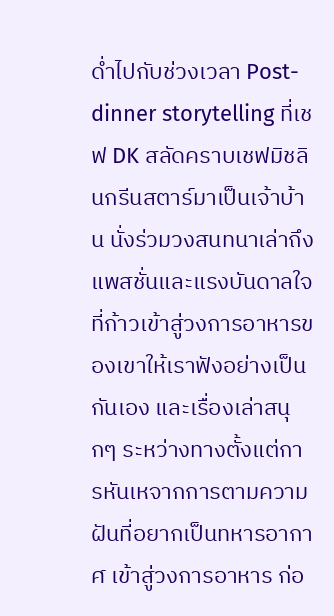ด่ำไปกับช่วงเวลา Post-dinner storytelling ที่เชฟ DK สลัดคราบเชฟมิชลินกรีนสตาร์มาเป็นเจ้าบ้าน นั่งร่วมวงสนทนาเล่าถึงแพสชั่นและแรงบันดาลใจที่ก้าวเข้าสู่วงการอาหารของเขาให้เราฟังอย่างเป็นกันเอง และเรื่องเล่าสนุกๆ ระหว่างทางตั้งแต่การหันเหจากการตามความฝันที่อยากเป็นทหารอากาศ เข้าสู่วงการอาหาร ก่อ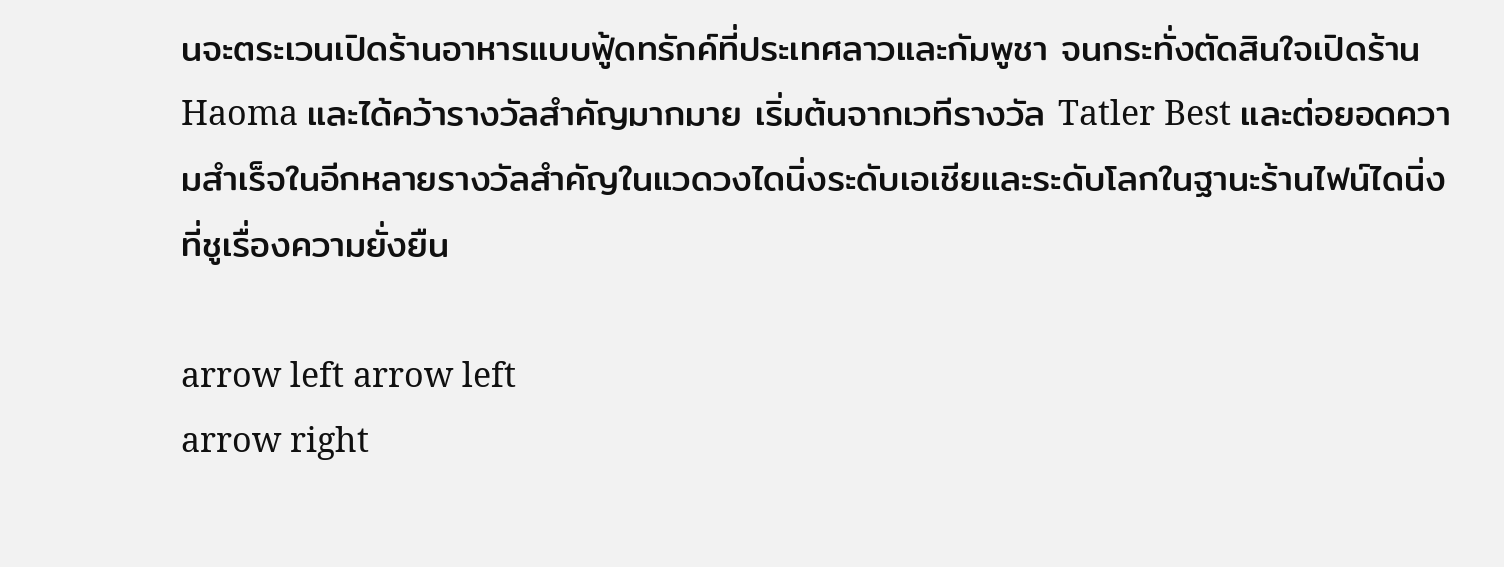นจะตระเวนเปิดร้านอาหารแบบฟู้ดทรักค์ที่ประเทศลาวและกัมพูชา จนกระทั่งตัดสินใจเปิดร้าน Haoma และได้คว้ารางวัลสำคัญมากมาย เริ่มต้นจากเวทีรางวัล Tatler Best และต่อยอดความสำเร็จในอีกหลายรางวัลสำคัญในแวดวงไดนิ่งระดับเอเชียและระดับโลกในฐานะร้านไฟน์ไดนิ่งที่ชูเรื่องความยั่งยืน

arrow left arrow left
arrow right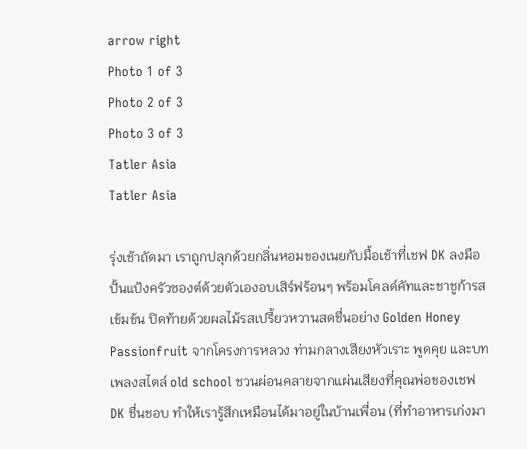arrow right
Photo 1 of 3
Photo 2 of 3
Photo 3 of 3
Tatler Asia
Tatler Asia

รุ่งเช้าถัดมา เราถูกปลุกด้วยกลิ่นหอมของเนยกับมื้อเช้าที่เชฟ DK ลงมือปั้นแป้งครัวซองต์ด้วยตัวเองอบเสิร์ฟร้อนๆ พร้อมโคลด์คัทและชาชูก้ารสเข้มข้น ปิดท้ายด้วยผลไม้รสเปรี้ยวหวานสดชื่นอย่าง Golden Honey Passionfruit จากโครงการหลวง ท่ามกลางเสียงหัวเราะ พูดคุย และบทเพลงสไตล์ old school ชวนผ่อนคลายจากแผ่นเสียงที่คุณพ่อของเชฟ DK ชื่นชอบ ทำให้เรารู้สึกเหมือนได้มาอยู่ในบ้านเพื่อน (ที่ทำอาหารเก่งมา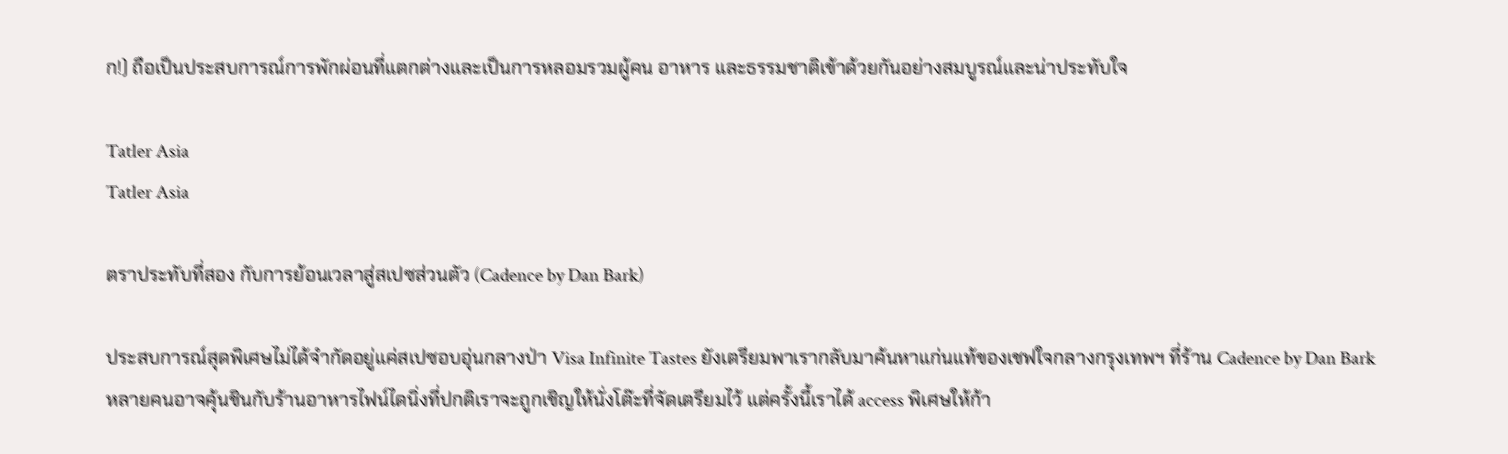ก!) ถือเป็นประสบการณ์การพักผ่อนที่แตกต่างและเป็นการหลอมรวมผู้คน อาหาร และธรรมชาติเข้าด้วยกันอย่างสมบูรณ์และน่าประทับใจ

Tatler Asia
Tatler Asia

ตราประทับที่สอง กับการย้อนเวลาสู่สเปซส่วนตัว (Cadence by Dan Bark)

ประสบการณ์สุดพิเศษไม่ได้จำกัดอยู่แค่สเปซอบอุ่นกลางป่า Visa Infinite Tastes ยังเตรียมพาเรากลับมาค้นหาแก่นแท้ของเชฟใจกลางกรุงเทพฯ ที่ร้าน Cadence by Dan Bark หลายคนอาจคุ้นชินกับร้านอาหารไฟน์ไดนิ่งที่ปกติเราจะถูกเชิญให้นั่งโต๊ะที่จัดเตรียมไว้ แต่ครั้งนี้เราได้ access พิเศษให้ก้า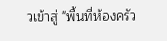วเข้าสู่ "พื้นที่ห้องครัว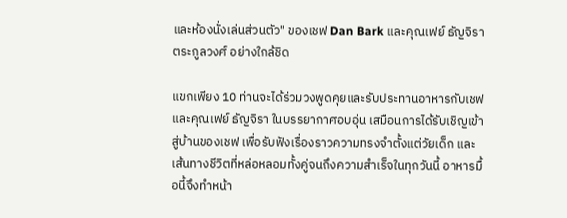และห้องนั่งเล่นส่วนตัว" ของเชฟ Dan Bark และคุณเฟย์ ธัญจิรา ตระกูลวงศ์ อย่างใกล้ชิด

แขกเพียง 10 ท่านจะได้ร่วมวงพูดคุยและรับประทานอาหารกับเชฟและคุณเฟย์ ธัญจิรา ในบรรยากาศอบอุ่น เสมือนการได้รับเชิญเข้าสู่บ้านของเชฟ เพื่อรับฟังเรื่องราวความทรงจำตั้งแต่วัยเด็ก และเส้นทางชีวิตที่หล่อหลอมทั้งคู่จนถึงความสำเร็จในทุกวันนี้ อาหารมื้อนี้จึงทำหน้า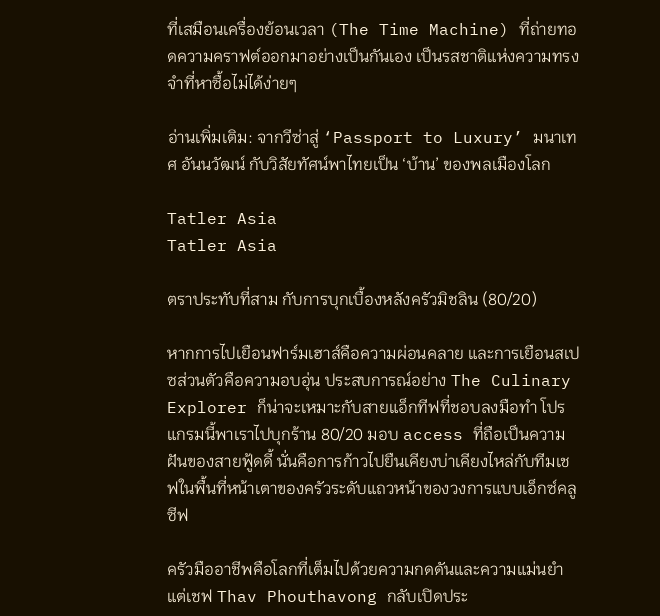ที่เสมือนเครื่องย้อนเวลา (The Time Machine) ที่ถ่ายทอดความคราฟต์ออกมาอย่างเป็นกันเอง เป็นรสชาติแห่งความทรงจำที่หาซื้อไม่ได้ง่ายๆ

อ่านเพิ่มเติม: จากวีซ่าสู่ ‘Passport to Luxury’ มนาเทศ อันนวัฒน์ กับวิสัยทัศน์พาไทยเป็น ‘บ้าน’ ของพลเมืองโลก

Tatler Asia
Tatler Asia

ตราประทับที่สาม กับการบุกเบื้องหลังครัวมิชลิน (80/20)

หากการไปเยือนฟาร์มเฮาส์คือความผ่อนคลาย และการเยือนสเปซส่วนตัวคือความอบอุ่น ประสบการณ์อย่าง The Culinary Explorer ก็น่าจะเหมาะกับสายแอ็กทีฟที่ชอบลงมือทำ โปรแกรมนี้พาเราไปบุกร้าน 80/20 มอบ access ที่ถือเป็นความฝันของสายฟู้ดดี้ นั่นคือการก้าวไปยืนเคียงบ่าเคียงไหล่กับทีมเชฟในพื้นที่หน้าเตาของครัวระดับแถวหน้าของวงการแบบเอ็กซ์คลูซีฟ

ครัวมืออาชีพคือโลกที่เต็มไปด้วยความกดดันและความแม่นยำ แต่เชฟ Thav Phouthavong กลับเปิดประ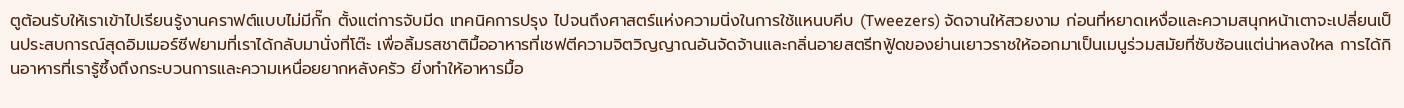ตูต้อนรับให้เราเข้าไปเรียนรู้งานคราฟต์แบบไม่มีกั๊ก ตั้งแต่การจับมีด เทคนิคการปรุง ไปจนถึงศาสตร์แห่งความนิ่งในการใช้แหนบคีบ (Tweezers) จัดจานให้สวยงาม ก่อนที่หยาดเหงื่อและความสนุกหน้าเตาจะเปลี่ยนเป็นประสบการณ์สุดอิมเมอร์ซีฟยามที่เราได้กลับมานั่งที่โต๊ะ เพื่อลิ้มรสชาติมื้ออาหารที่เชฟตีความจิตวิญญาณอันจัดจ้านและกลิ่นอายสตรีทฟู้ดของย่านเยาวราชให้ออกมาเป็นเมนูร่วมสมัยที่ซับซ้อนแต่น่าหลงใหล การได้กินอาหารที่เรารู้ซึ้งถึงกระบวนการและความเหนื่อยยากหลังครัว ยิ่งทำให้อาหารมื้อ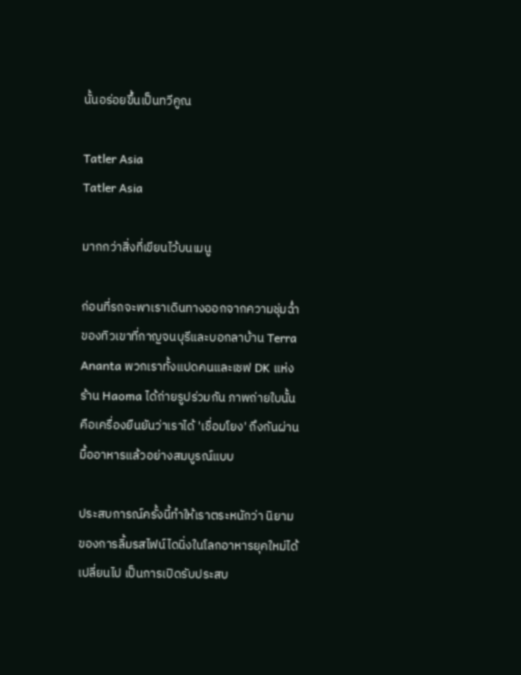นั้นอร่อยขึ้นเป็นทวีคูณ

Tatler Asia
Tatler Asia

มากกว่าสิ่งที่เขียนไว้บนเมนู

ก่อนที่รถจะพาเราเดินทางออกจากความชุ่มฉ่ำของทิวเขาที่กาญจนบุรีและบอกลาบ้าน Terra Ananta พวกเราทั้งแปดคนและเชฟ DK แห่งร้าน Haoma ได้ถ่ายรูปร่วมกัน ภาพถ่ายใบนั้นคือเครื่องยืนยันว่าเราได้ 'เชื่อมโยง' ถึงกันผ่านมื้ออาหารแล้วอย่างสมบูรณ์แบบ

ประสบการณ์ครั้งนี้ทำให้เราตระหนักว่า นิยามของการลิ้มรสไฟน์ไดนิ่งในโลกอาหารยุคใหม่ได้เปลี่ยนไป เป็นการเปิดรับประสบ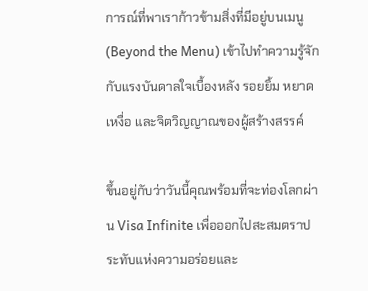การณ์ที่พาเราก้าวข้ามสิ่งที่มีอยู่บนเมนู (Beyond the Menu) เข้าไปทำความรู้จักกับแรงบันดาลใจเบื้องหลัง รอยยิ้ม หยาดเหงื่อ และจิตวิญญาณของผู้สร้างสรรค์

ขึ้นอยู่กับว่าวันนี้คุณพร้อมที่จะท่องโลกผ่าน Visa Infinite เพื่อออกไปสะสมตราประทับแห่งความอร่อยและ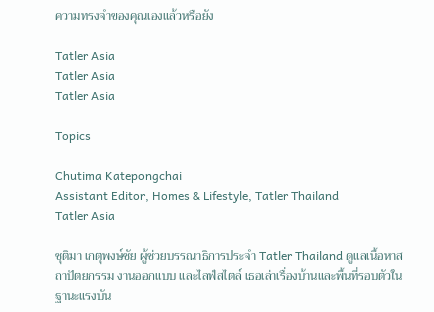ความทรงจำของคุณเองแล้วหรือยัง

Tatler Asia
Tatler Asia
Tatler Asia

Topics

Chutima Katepongchai
Assistant Editor, Homes & Lifestyle, Tatler Thailand
Tatler Asia

ชุติมา เกตุพงษ์ชัย ผู้ช่วยบรรณาธิการประจำ Tatler Thailand ดูแลเนื้อหาสถาปัตยกรรม งานออกแบบ และไลฟ์สไตล์ เธอเล่าเรื่องบ้านและพื้นที่รอบตัวในฐานะแรงบัน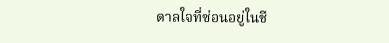ดาลใจที่ซ่อนอยู่ในชี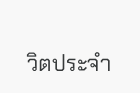วิตประจำ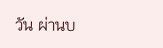วัน ผ่านบ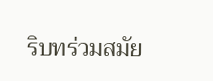ริบทร่วมสมัย